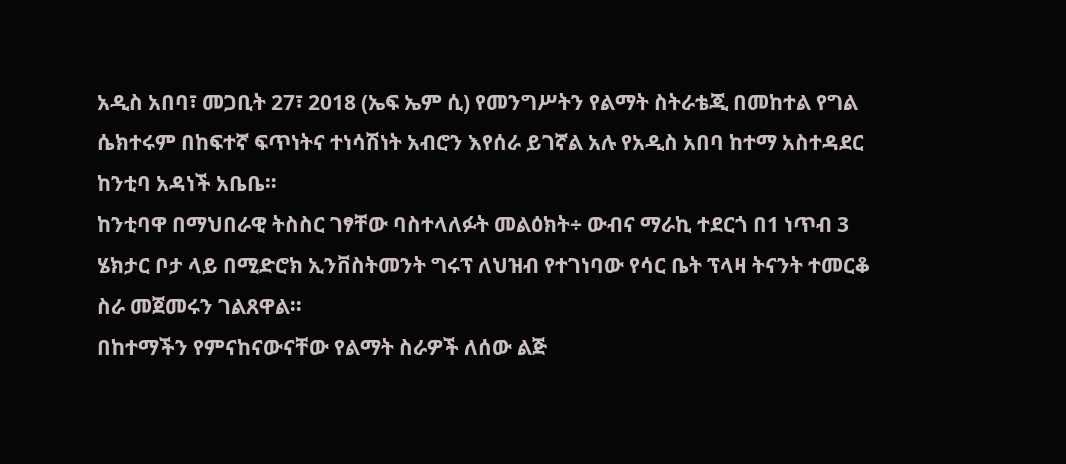አዲስ አበባ፣ መጋቢት 27፣ 2018 (ኤፍ ኤም ሲ) የመንግሥትን የልማት ስትራቴጂ በመከተል የግል ሴክተሩም በከፍተኛ ፍጥነትና ተነሳሽነት አብሮን እየሰራ ይገኛል አሉ የአዲስ አበባ ከተማ አስተዳደር ከንቲባ አዳነች አቤቤ።
ከንቲባዋ በማህበራዊ ትስስር ገፃቸው ባስተላለፉት መልዕክት÷ ውብና ማራኪ ተደርጎ በ1 ነጥብ 3 ሄክታር ቦታ ላይ በሚድሮክ ኢንቨስትመንት ግሩፕ ለህዝብ የተገነባው የሳር ቤት ፕላዛ ትናንት ተመርቆ ስራ መጀመሩን ገልጸዋል።
በከተማችን የምናከናውናቸው የልማት ስራዎች ለሰው ልጅ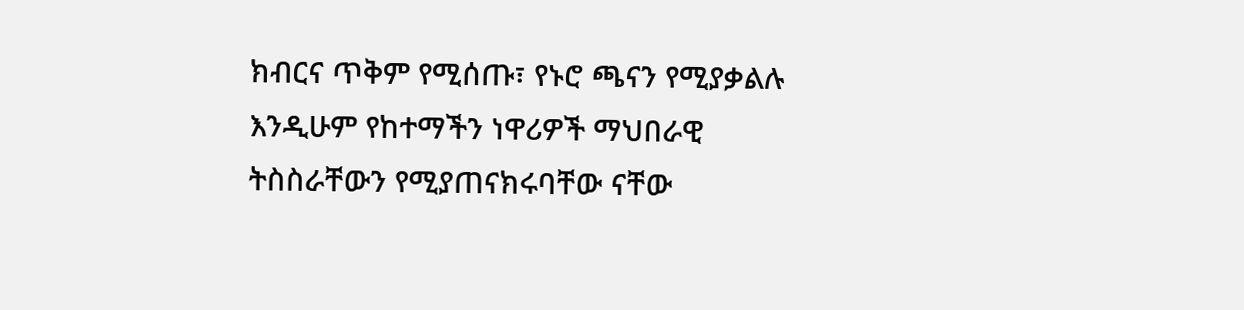ክብርና ጥቅም የሚሰጡ፣ የኑሮ ጫናን የሚያቃልሉ እንዲሁም የከተማችን ነዋሪዎች ማህበራዊ ትስስራቸውን የሚያጠናክሩባቸው ናቸው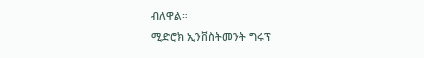ብለዋል።
ሚድሮክ ኢንቨስትመንት ግሩፕ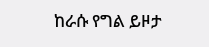ከራሱ የግል ይዞታ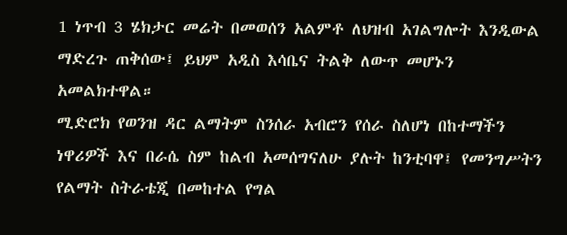1 ነጥብ 3 ሄክታር መሬት በመወሰን አልምቶ ለህዝብ አገልግሎት እንዲውል ማድረጉ ጠቅሰው፤ ይህም አዲስ እሳቤና ትልቅ ለውጥ መሆኑን አመልክተዋል።
ሚድሮክ የወንዝ ዳር ልማትም ስንሰራ አብሮን የሰራ ስለሆነ በከተማችን ነዋሪዎች እና በራሴ ስም ከልብ አመሰግናለሁ ያሉት ከንቲባዋ፤ የመንግሥትን የልማት ስትራቴጂ በመከተል የግል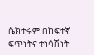ሴክተሩም በከፍተኛ ፍጥነትና ተነሳሽነት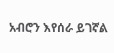አብሮን እየሰራ ይገኛል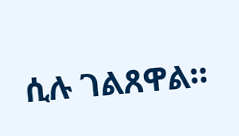ሲሉ ገልጸዋል።